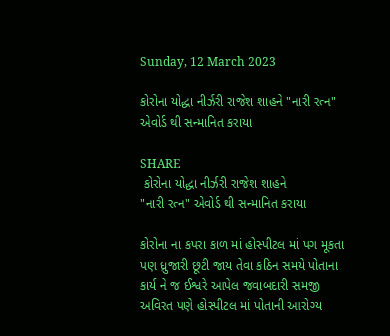Sunday, 12 March 2023

કોરોના યોદ્ધા નીર્ઝરી રાજેશ શાહને "નારી રત્ન" એવોર્ડ થી સન્માનિત કરાયા

SHARE
 કોરોના યોદ્ધા નીર્ઝરી રાજેશ શાહને
"નારી રત્ન" એવોર્ડ થી સન્માનિત કરાયા

કોરોના ના કપરા કાળ માં હોસ્પીટલ માં પગ મૂકતા પણ ધ્રુજારી છૂટી જાય તેવા કઠિન સમયે પોતાના કાર્ય ને જ ઈશ્વરે આપેલ જવાબદારી સમજી અવિરત પણે હોસ્પીટલ માં પોતાની આરોગ્ય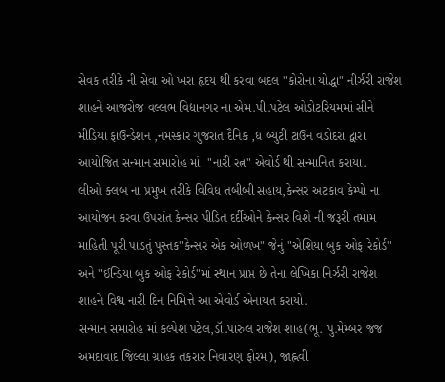સેવક તરીકે ની સેવા ઓ ખરા હૃદય થી કરવા બદલ "કોરોના યોદ્ધા" નીર્ઝરી રાજેશ શાહને આજરોજ વલ્લભ વિદ્યાનગર ના એમ.પી.પટેલ ઓડોટરિયમમાં સીને મીડિયા ફાઉન્ડેશન ,નમસ્કાર ગુજરાત દૈનિક ,ધ બ્યુટી ટાઉન વડોદરા દ્વારા આયોજિત સન્માન સમારોહ માં  "નારી રત્ન" એવોર્ડ થી સન્માનિત કરાયા.
લીઓ ક્લબ ના પ્રમુખ તરીકે વિવિધ તબીબી સહાય,કેન્સર અટકાવ કેમ્પો ના આયોજન કરવા ઉપરાંત કેન્સર પીડિત દર્દીઓને કેન્સર વિશે ની જરૂરી તમામ માહિતી પૂરી પાડતું પુસ્તક"કેન્સર એક ઓળખ" જેનું "એશિયા બુક ઓફ રેકોર્ડ" અને "ઈન્ડિયા બુક ઓફ રેકોર્ડ"માં સ્થાન પ્રાપ્ત છે તેના લેખિકા નિર્ઝરી રાજેશ શાહને વિશ્વ નારી દિન નિમિત્તે આ એવોર્ડ એનાયત કરાયો.
સન્માન સમારોહ માં કલ્પેશ પટેલ,ડૉ.પારુલ રાજેશ શાહ(ભૂ. પુ.મેમ્બર જજ અમદાવાદ જિલ્લા ગ્રાહક તકરાર નિવારણ ફોરમ), જાહ્નવી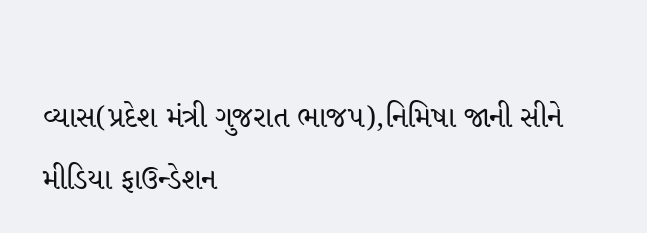વ્યાસ(પ્રદેશ મંત્રી ગુજરાત ભાજપ),નિમિષા જાની સીને મીડિયા ફાઉન્ડેશન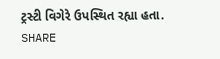ટ્રસ્ટી વિગેરે ઉપસ્થિત રહ્યા હતા.
SHARE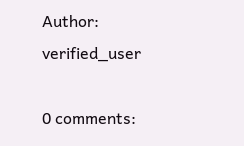Author: verified_user

0 comments: